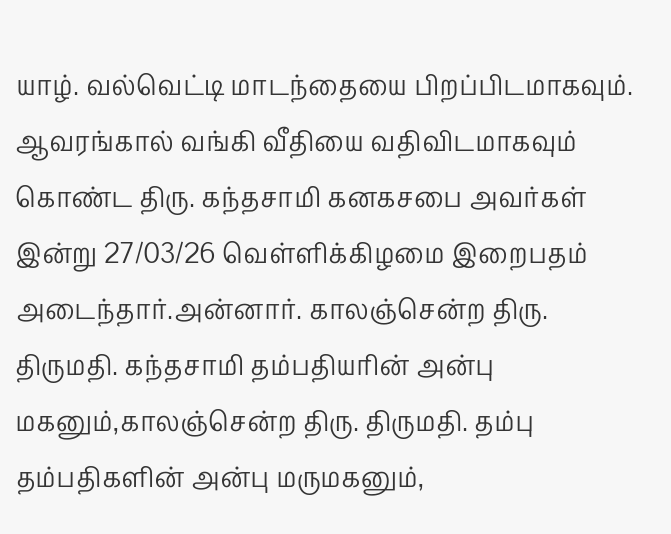யாழ். வல்வெட்டி மாடந்தையை பிறப்பிடமாகவும். ஆவரங்கால் வங்கி வீதியை வதிவிடமாகவும் கொண்ட திரு. கந்தசாமி கனகசபை அவர்கள் இன்று 27/03/26 வெள்ளிக்கிழமை இறைபதம் அடைந்தார்.அன்னார். காலஞ்சென்ற திரு. திருமதி. கந்தசாமி தம்பதியரின் அன்பு மகனும்,காலஞ்சென்ற திரு. திருமதி. தம்பு தம்பதிகளின் அன்பு மருமகனும்,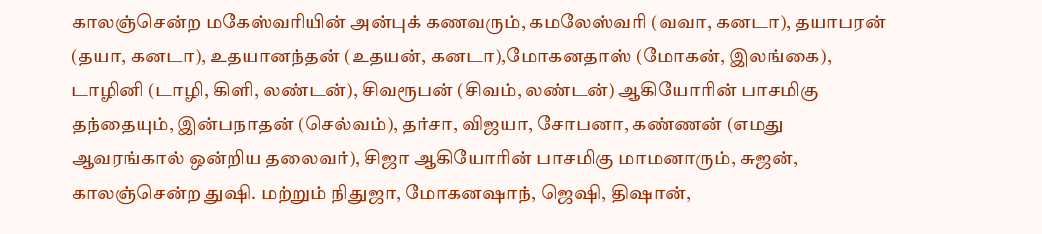காலஞ்சென்ற மகேஸ்வரியின் அன்புக் கணவரும், கமலேஸ்வரி (வவா, கனடா), தயாபரன் (தயா, கனடா), உதயானந்தன் (உதயன், கனடா),மோகனதாஸ் (மோகன், இலங்கை), டாழினி (டாழி, கிளி, லண்டன்), சிவரூபன் (சிவம், லண்டன்) ஆகியோரின் பாசமிகு தந்தையும், இன்பநாதன் (செல்வம்), தர்சா, விஜயா, சோபனா, கண்ணன் (எமது ஆவரங்கால் ஒன்றிய தலைவர்), சிஜா ஆகியோரின் பாசமிகு மாமனாரும், சுஜன், காலஞ்சென்ற துஷி. மற்றும் நிதுஜா, மோகனஷாந், ஜெஷி, திஷான்,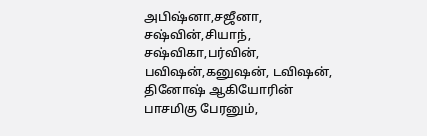அபிஷ்னா,சஜீனா, சஷ்வின்,சியாந், சஷ்விகா,பர்வின், பவிஷன்,கனுஷன், டவிஷன், தினோஷ் ஆகியோரின் பாசமிகு பேரனும்,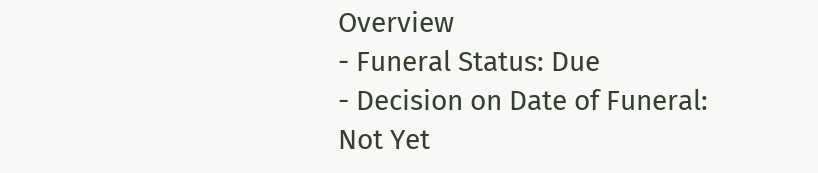Overview
- Funeral Status: Due
- Decision on Date of Funeral: Not Yet